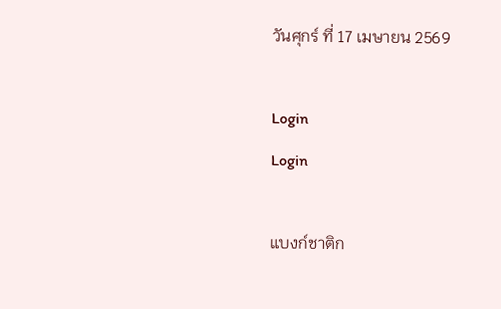วันศุกร์ ที่ 17 เมษายน 2569

Login
Login

แบงก์ชาติก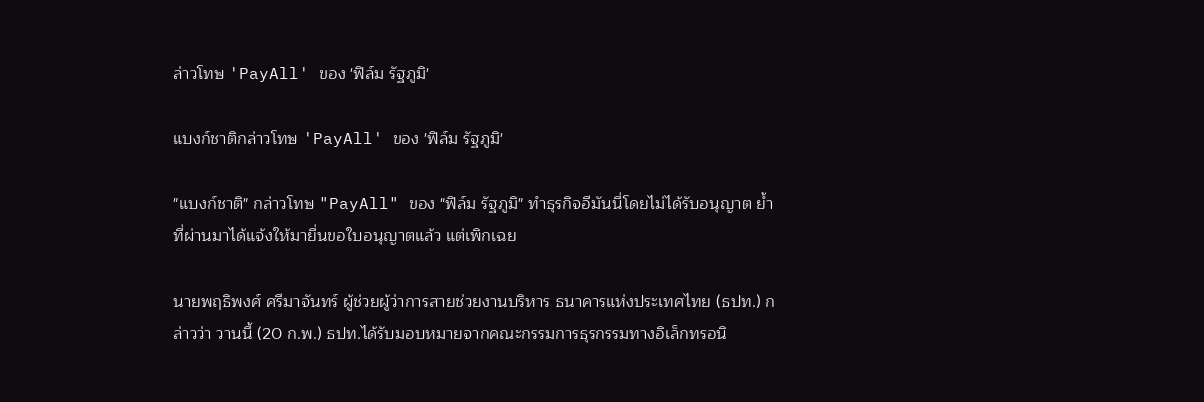ล่าวโทษ 'PayAll' ของ 'ฟิล์ม รัฐภูมิ'

แบงก์ชาติกล่าวโทษ 'PayAll' ของ 'ฟิล์ม รัฐภูมิ'

"แบงก์ชาติ" กล่าวโทษ "PayAll" ของ "ฟิล์ม รัฐภูมิ" ทำธุรกิจอีมันนี่โดยไม่ได้รับอนุญาต ย้ำที่ผ่านมาได้แจ้งให้มายื่นขอใบอนุญาตแล้ว แต่เพิกเฉย

นายพฤธิพงศ์ ศรีมาจันทร์ ผู้ช่วยผู้ว่าการสายช่วยงานบริหาร ธนาคารแห่งประเทศไทย (ธปท.) กล่าวว่า วานนี้ (20 ก.พ.) ธปท.ได้รับมอบหมายจากคณะกรรมการธุรกรรมทางอิเล็กทรอนิ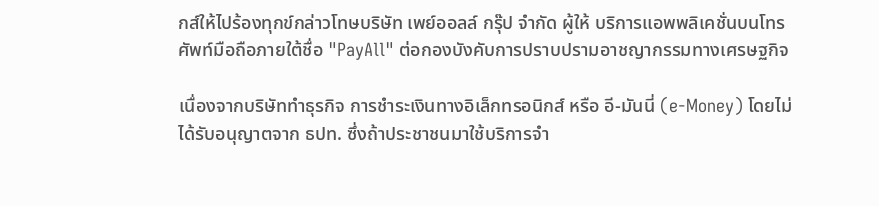กส์ให้ไปร้องทุกข์กล่าวโทษบริษัท เพย์ออลล์ กรุ๊ป จำกัด ผู้ให้ บริการแอพพลิเคชั่นบนโทรศัพท์มือถือภายใต้ชื่อ "PayAll" ต่อกองบังคับการปราบปรามอาชญากรรมทางเศรษฐกิจ

เนื่องจากบริษัททำธุรกิจ การชำระเงินทางอิเล็กทรอนิกส์ หรือ อี-มันนี่ (e-Money) โดยไม่ได้รับอนุญาตจาก ธปท. ซึ่งถ้าประชาชนมาใช้บริการจำ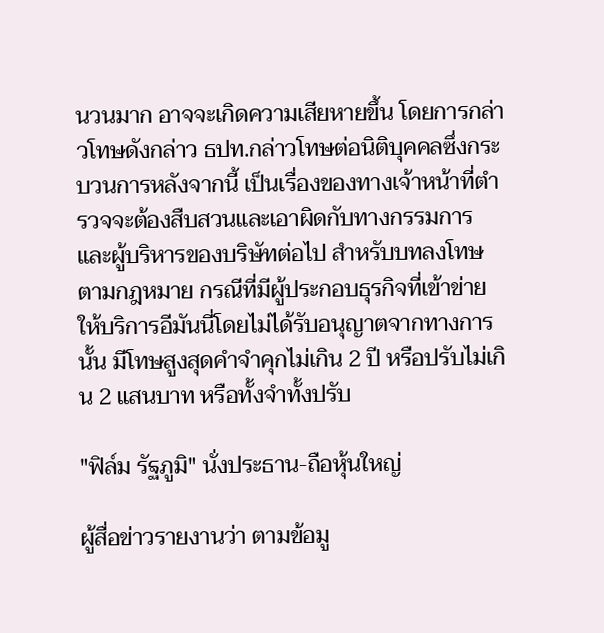นวนมาก อาจจะเกิดความเสียหายขึ้น โดยการกล่าวโทษดังกล่าว ธปท.กล่าวโทษต่อนิติบุคคลซึ่งกระบวนการหลังจากนี้ เป็นเรื่องของทางเจ้าหน้าที่ตำรวจจะต้องสืบสวนและเอาผิดกับทางกรรมการและผู้บริหารของบริษัทต่อไป สำหรับบทลงโทษตามกฎหมาย กรณีที่มีผู้ประกอบธุรกิจที่เข้าข่ายให้บริการอีมันนี่โดยไม่ได้รับอนุญาตจากทางการนั้น มีโทษสูงสุดคำจำคุกไม่เกิน 2 ปี หรือปรับไม่เกิน 2 แสนบาท หรือทั้งจำทั้งปรับ

"ฟิล์ม รัฐภูมิ" นั่งประธาน-ถือหุ้นใหญ่

ผู้สื่อข่าวรายงานว่า ตามข้อมู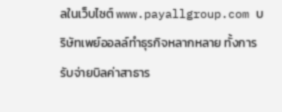ลในเว็บไซต์ www.payallgroup.com บริษัทเพย์ออลล์ทำธุรกิจหลากหลาย ทั้งการรับจ่ายบิลค่าสาธาร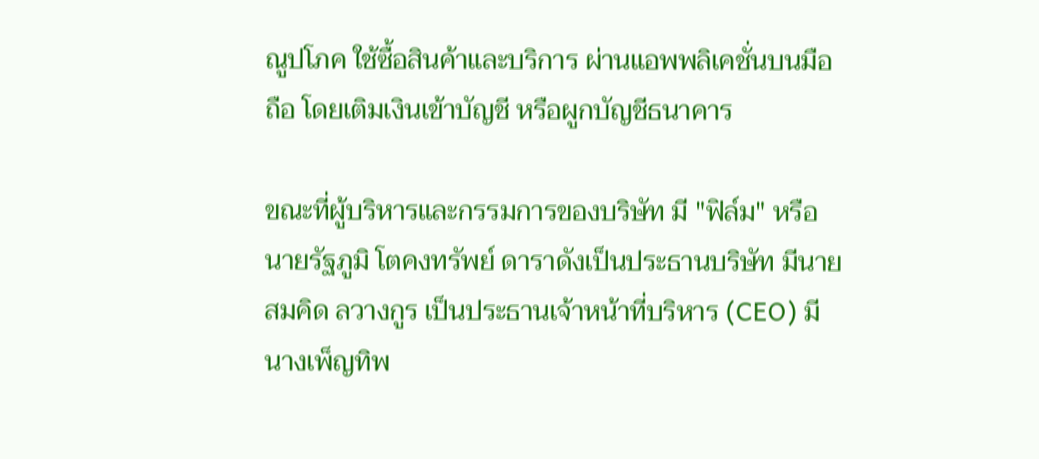ณูปโภค ใช้ซื้อสินค้าและบริการ ผ่านแอพพลิเคชั่นบนมือถือ โดยเติมเงินเข้าบัญชี หรือผูกบัญชีธนาคาร

ขณะที่ผู้บริหารและกรรมการของบริษัท มี "ฟิล์ม" หรือ นายรัฐภูมิ โตคงทรัพย์ ดาราดังเป็นประธานบริษัท มีนายสมคิด ลวางกูร เป็นประธานเจ้าหน้าที่บริหาร (CEO) มีนางเพ็ญทิพ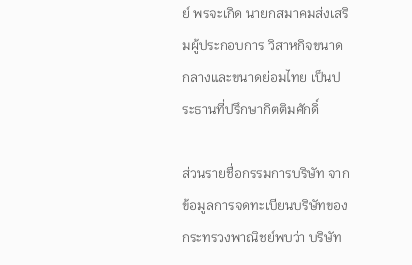ย์ พรจะเกิด นายกสมาคมส่งเสริมผู้ประกอบการ วิสาหกิจขนาดกลางและขนาดย่อมไทย เป็นประธานที่ปรึกษากิตติมศักดิ์

ส่วนรายชื่อกรรมการบริษัท จากข้อมูลการจดทะเบียนบริษัทของกระทรวงพาณิชย์พบว่า บริษัท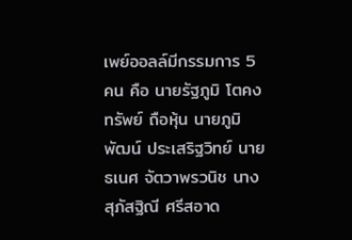เพย์ออลล์มีกรรมการ 5 คน คือ นายรัฐภูมิ โตคงทรัพย์ ถือหุ้น นายภูมิพัฒน์ ประเสริฐวิทย์ นายธเนศ จัตวาพรวนิช นางสุภัสฐิณี ศรีสอาด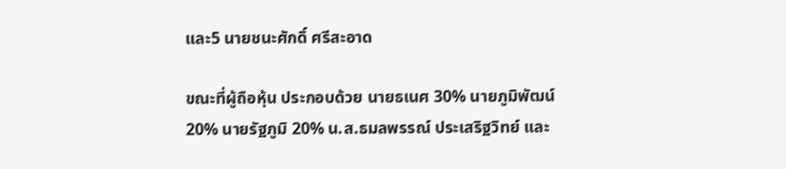และ5 นายชนะศักดิ์ ศรีสะอาด

ขณะที่ผู้ถือหุ้น ประกอบด้วย นายธเนศ 30% นายภูมิพัฒน์ 20% นายรัฐภูมิ 20% น.ส.ธมลพรรณ์ ประเสริฐวิทย์ และ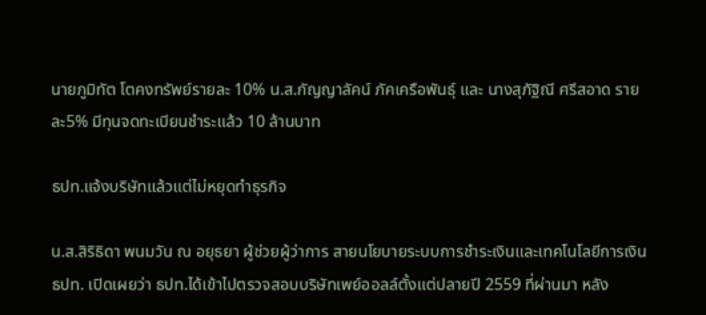นายภูมิทัต โตคงทรัพย์รายละ 10% น.ส.กัญญาลัคน์ ภัคเครือพันธุ์ และ นางสุภัฐิณี ศรีสอาด รายละ5% มีทุนจดทะเบียนชำระแล้ว 10 ล้านบาท

ธปท.แจ้งบริษัทแล้วแต่ไม่หยุดทำธุรกิจ

น.ส.สิริธิดา พนมวัน ณ อยุธยา ผู้ช่วยผู้ว่าการ สายนโยบายระบบการชำระเงินและเทคโนโลยีการเงิน ธปท. เปิดเผยว่า ธปท.ได้เข้าไปตรวจสอบบริษัทเพย์ออลล์ตั้งแต่ปลายปี 2559 ที่ผ่านมา หลัง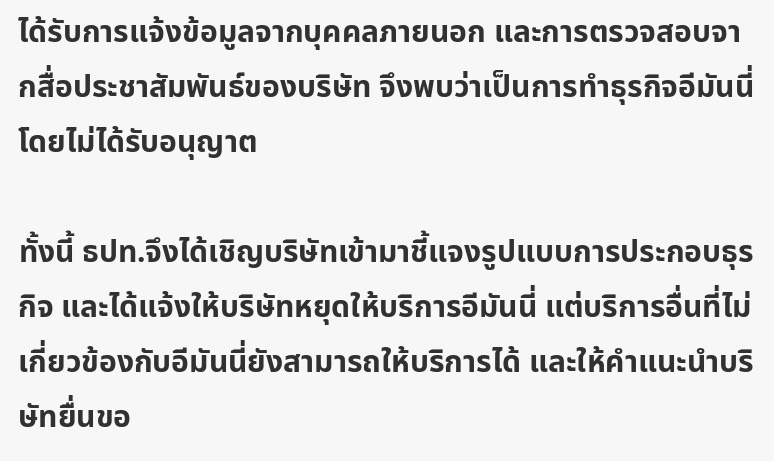ได้รับการแจ้งข้อมูลจากบุคคลภายนอก และการตรวจสอบจากสื่อประชาสัมพันธ์ของบริษัท จึงพบว่าเป็นการทำธุรกิจอีมันนี่ โดยไม่ได้รับอนุญาต

ทั้งนี้ ธปท.จึงได้เชิญบริษัทเข้ามาชี้แจงรูปแบบการประกอบธุรกิจ และได้แจ้งให้บริษัทหยุดให้บริการอีมันนี่ แต่บริการอื่นที่ไม่เกี่ยวข้องกับอีมันนี่ยังสามารถให้บริการได้ และให้คำแนะนำบริษัทยื่นขอ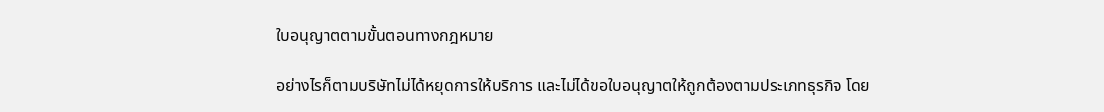ใบอนุญาตตามขั้นตอนทางกฎหมาย

อย่างไรก็ตามบริษัทไม่ได้หยุดการให้บริการ และไม่ได้ขอใบอนุญาตให้ถูกต้องตามประเภทธุรกิจ โดย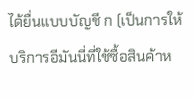ได้ยื่นแบบบัญชี ก (เป็นการให้บริการอีมันนี่ที่ใช้ซื้อสินค้าห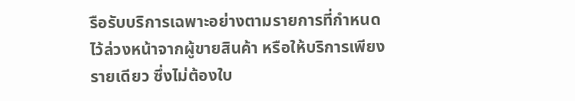รือรับบริการเฉพาะอย่างตามรายการที่กำหนดไว้ล่วงหน้าจากผู้ขายสินค้า หรือให้บริการเพียงรายเดียว ซึ่งไม่ต้องใบ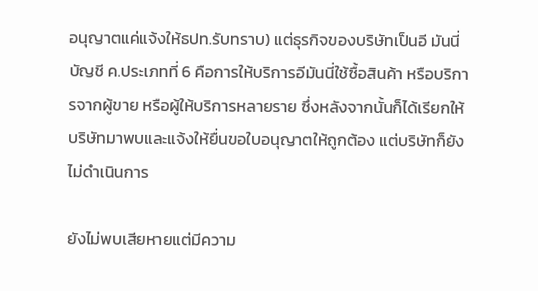อนุญาตแค่แจ้งให้ธปท.รับทราบ) แต่ธุรกิจของบริษัทเป็นอี มันนี่ บัญชี ค.ประเภทที่ 6 คือการให้บริการอีมันนี่ใช้ซื้อสินค้า หรือบริการจากผู้ขาย หรือผู้ให้บริการหลายราย ซึ่งหลังจากนั้นก็ได้เรียกให้บริษัทมาพบและแจ้งให้ยื่นขอใบอนุญาตให้ถูกต้อง แต่บริษัทก็ยังไม่ดำเนินการ

ยังไม่พบเสียหายแต่มีความ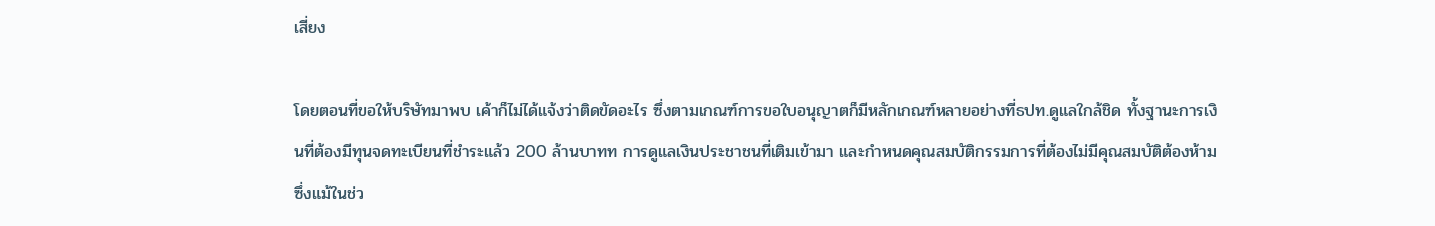เสี่ยง

โดยตอนที่ขอให้บริษัทมาพบ เค้าก็ไม่ได้แจ้งว่าติดขัดอะไร ซึ่งตามเกณฑ์การขอใบอนุญาตก็มีหลักเกณฑ์หลายอย่างที่ธปท.ดูแลใกล้ชิด ทั้งฐานะการเงินที่ต้องมีทุนจดทะเบียนที่ชำระแล้ว 200 ล้านบาทท การดูแลเงินประชาชนที่เติมเข้ามา และกำหนดคุณสมบัติกรรมการที่ต้องไม่มีคุณสมบัติต้องห้าม ซึ่งแม้ในช่ว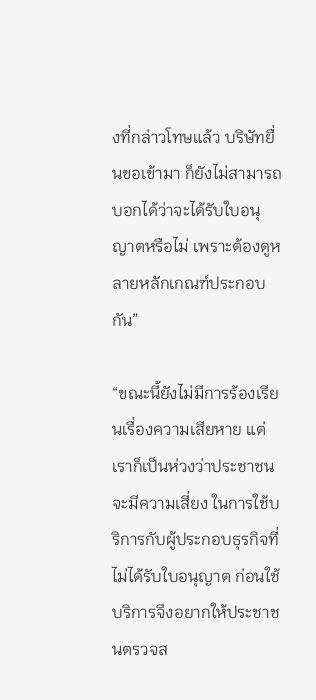งที่กล่าวโทษแล้ว บริษัทยื่นขอเข้ามา ก็ยังไม่สามารถบอกได้ว่าจะได้รับใบอนุญาตหรือไม่ เพราะต้องดูหลายหลักเกณฑ์ประกอบกัน”

“ขณะนี้ยังไม่มีการร้องเรียนเรื่องความเสียหาย แต่เราก็เป็นห่วงว่าประชาชนจะมีความเสี่ยง ในการใช้บริการกับผู้ประกอบธุรกิจที่ไม่ได้รับใบอนุญาต ก่อนใช้บริการจึงอยากให้ประชาชนตรวจส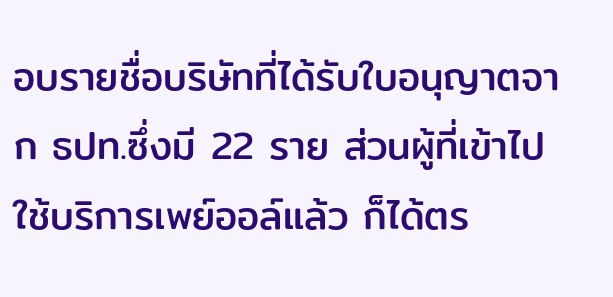อบรายชื่อบริษัทที่ได้รับใบอนุญาตจาก ธปท.ซึ่งมี 22 ราย ส่วนผู้ที่เข้าไปใช้บริการเพย์ออล์แล้ว ก็ได้ตร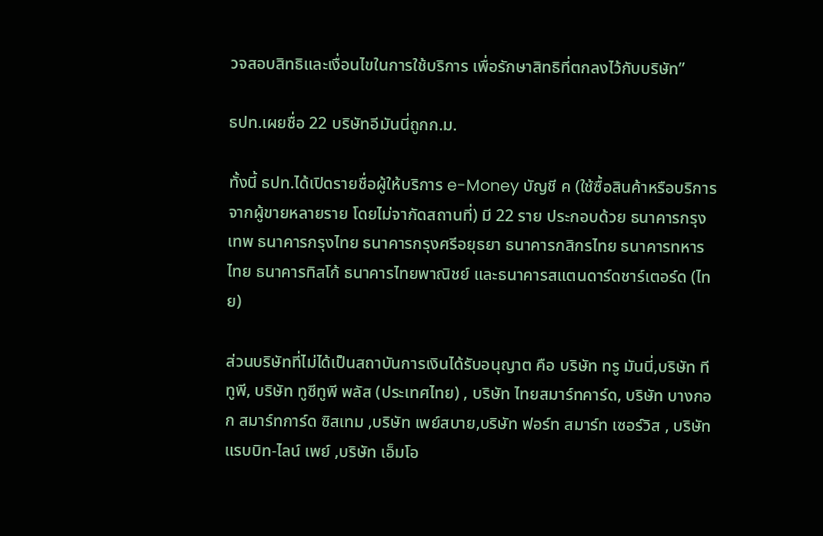วจสอบสิทธิและเงื่อนไขในการใช้บริการ เพื่อรักษาสิทธิที่ตกลงไว้กับบริษัท”

ธปท.เผยชื่อ 22 บริษัทอีมันนี่ถูกก.ม.

ทั้งนี้ ธปท.ได้เปิดรายชื่อผู้ให้บริการ e-Money บัญชี ค (ใช้ซื้อสินค้าหรือบริการ จากผู้ขายหลายราย โดยไม่จากัดสถานที่) มี 22 ราย ประกอบด้วย ธนาคารกรุงเทพ ธนาคารกรุงไทย ธนาคารกรุงศรีอยุธยา ธนาคารกสิกรไทย ธนาคารทหารไทย ธนาคารทิสโก้ ธนาคารไทยพาณิชย์ และธนาคารสแตนดาร์ดชาร์เตอร์ด (ไทย)

ส่วนบริษัทที่ไม่ได้เป็นสถาบันการเงินได้รับอนุญาต คือ บริษัท ทรู มันนี่,บริษัท ทีทูพี, บริษัท ทูซีทูพี พลัส (ประเทศไทย) , บริษัท ไทยสมาร์ทคาร์ด, บริษัท บางกอก สมาร์ทการ์ด ซิสเทม ,บริษัท เพย์สบาย,บริษัท ฟอร์ท สมาร์ท เซอร์วิส , บริษัท แรบบิท-ไลน์ เพย์ ,บริษัท เอ็มโอ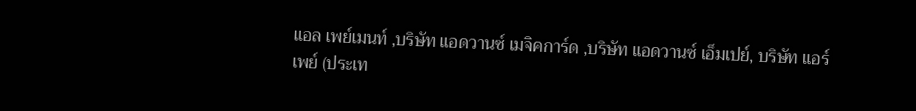แอล เพย์เมนท์ ,บริษัท แอดวานซ์ เมจิคการ์ด ,บริษัท แอดวานซ์ เอ็มเปย์, บริษัท แอร์เพย์ (ประเท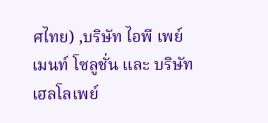ศไทย) ,บริษัท ไอพี เพย์เมนท์ โซลูชั่น และ บริษัท เฮลโลเพย์